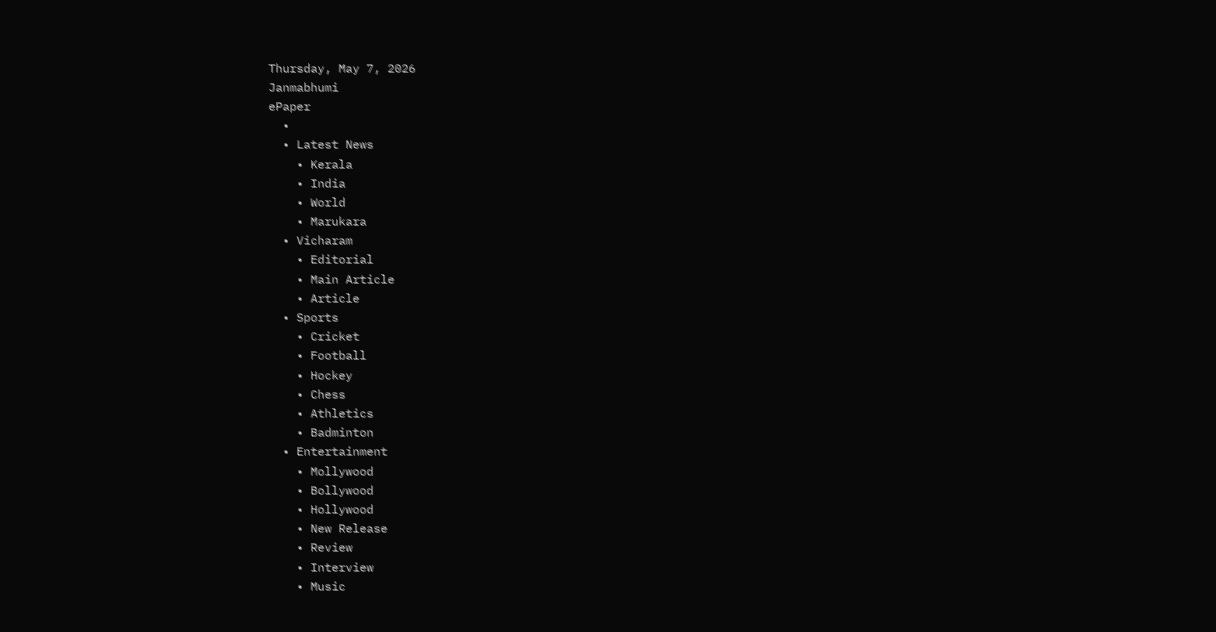Thursday, May 7, 2026
Janmabhumi
ePaper
  •
  • Latest News
    • Kerala
    • India
    • World
    • Marukara
  • Vicharam
    • Editorial
    • Main Article
    • Article
  • Sports
    • Cricket
    • Football
    • Hockey
    • Chess
    • Athletics
    • Badminton
  • Entertainment
    • Mollywood
    • Bollywood
    • Hollywood
    • New Release
    • Review
    • Interview
    • Music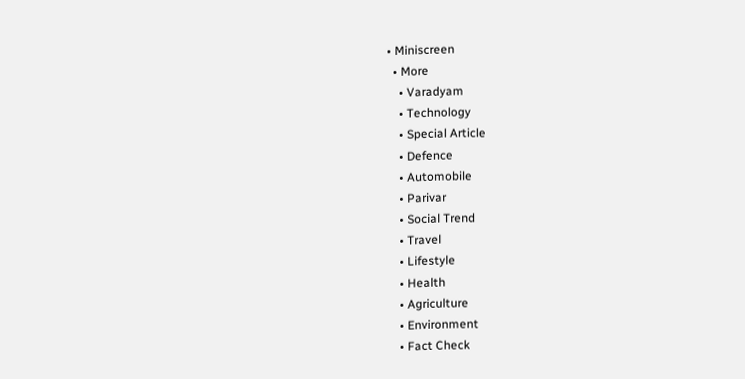• Miniscreen
  • More
    • Varadyam
    • Technology
    • Special Article
    • Defence
    • Automobile
    • Parivar
    • Social Trend
    • Travel
    • Lifestyle
    • Health
    • Agriculture
    • Environment
    • Fact Check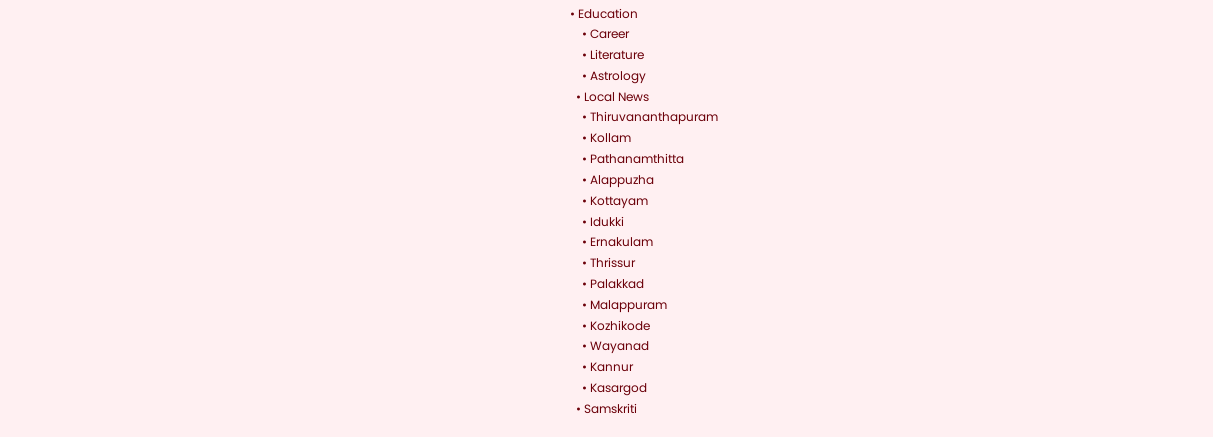• Education
    • Career
    • Literature
    • Astrology
  • Local News
    • Thiruvananthapuram
    • Kollam
    • Pathanamthitta
    • Alappuzha
    • Kottayam
    • Idukki
    • Ernakulam
    • Thrissur
    • Palakkad
    • Malappuram
    • Kozhikode
    • Wayanad
    • Kannur
    • Kasargod
  • Samskriti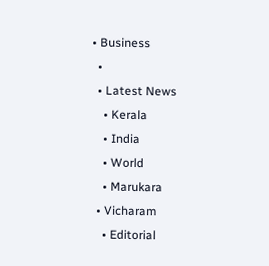• Business
  •
  • Latest News
    • Kerala
    • India
    • World
    • Marukara
  • Vicharam
    • Editorial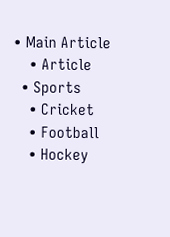• Main Article
    • Article
  • Sports
    • Cricket
    • Football
    • Hockey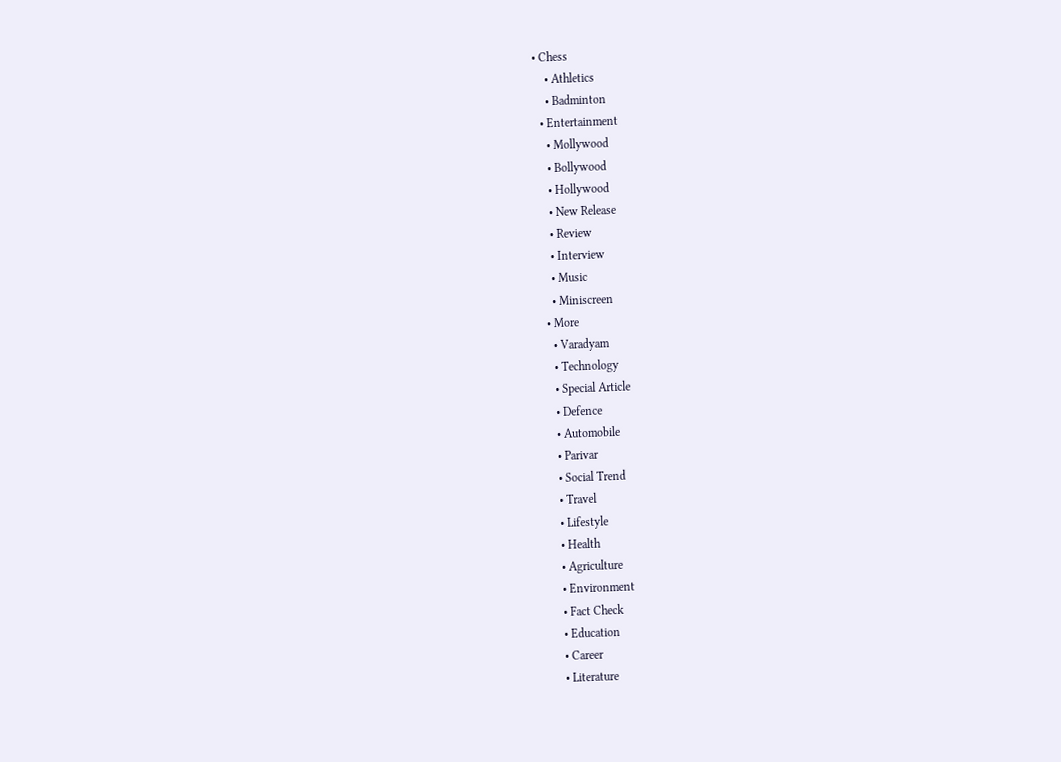• Chess
    • Athletics
    • Badminton
  • Entertainment
    • Mollywood
    • Bollywood
    • Hollywood
    • New Release
    • Review
    • Interview
    • Music
    • Miniscreen
  • More
    • Varadyam
    • Technology
    • Special Article
    • Defence
    • Automobile
    • Parivar
    • Social Trend
    • Travel
    • Lifestyle
    • Health
    • Agriculture
    • Environment
    • Fact Check
    • Education
    • Career
    • Literature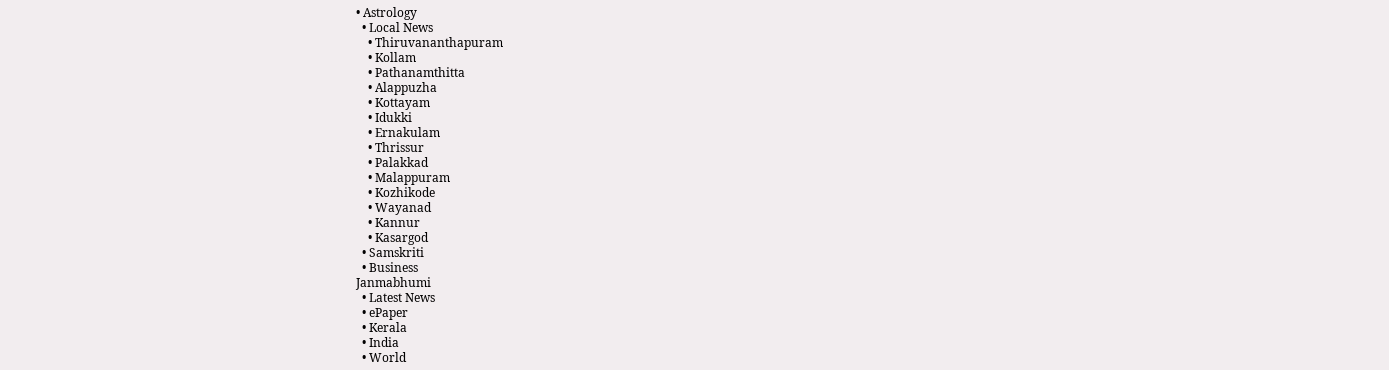• Astrology
  • Local News
    • Thiruvananthapuram
    • Kollam
    • Pathanamthitta
    • Alappuzha
    • Kottayam
    • Idukki
    • Ernakulam
    • Thrissur
    • Palakkad
    • Malappuram
    • Kozhikode
    • Wayanad
    • Kannur
    • Kasargod
  • Samskriti
  • Business
Janmabhumi
  • Latest News
  • ePaper
  • Kerala
  • India
  • World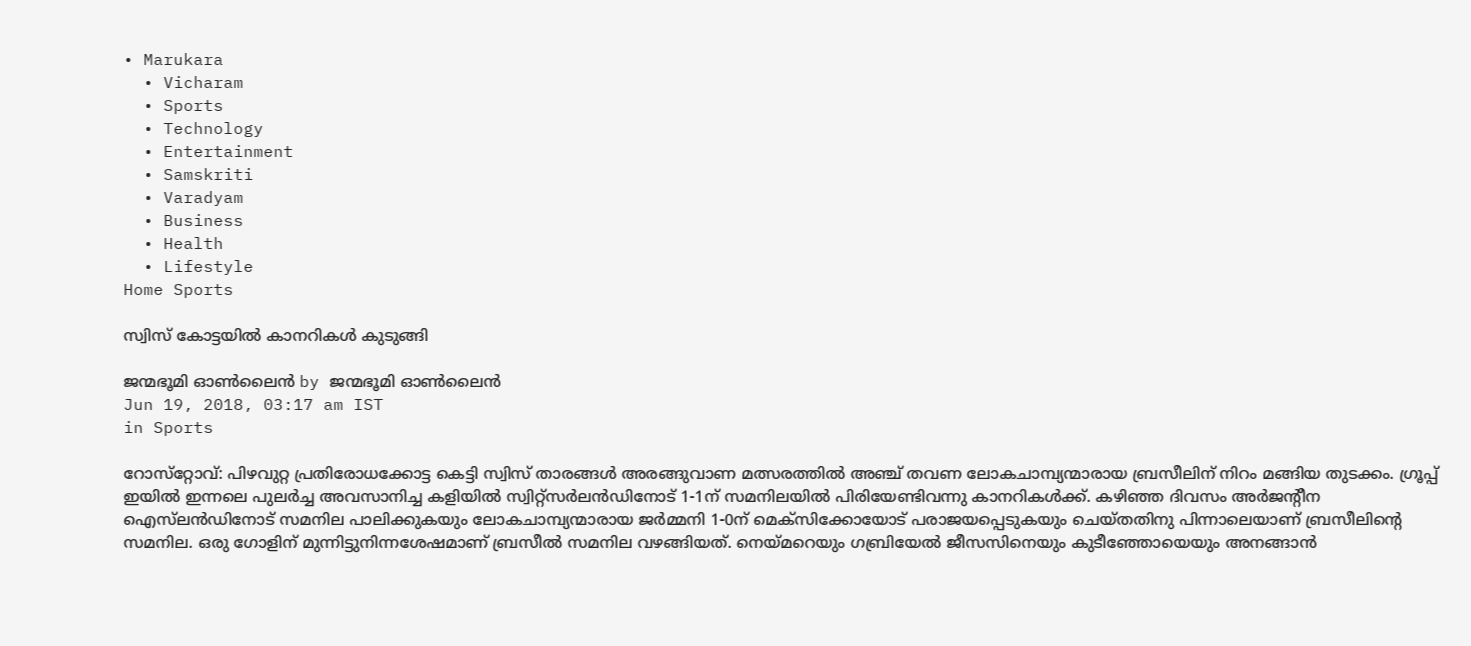• Marukara
  • Vicharam
  • Sports
  • Technology
  • Entertainment
  • Samskriti
  • Varadyam
  • Business
  • Health
  • Lifestyle
Home Sports

സ്വിസ് കോട്ടയിൽ കാനറികൾ കുടുങ്ങി

ജന്മഭൂമി ഓണ്‍ലൈന്‍ by ജന്മഭൂമി ഓണ്‍ലൈന്‍
Jun 19, 2018, 03:17 am IST
in Sports

റോസ്‌റ്റോവ്: പിഴവുറ്റ പ്രതിരോധക്കോട്ട കെട്ടി സ്വിസ് താരങ്ങള്‍ അരങ്ങുവാണ മത്സരത്തില്‍ അഞ്ച് തവണ ലോകചാമ്പ്യന്മാരായ ബ്രസീലിന് നിറം മങ്ങിയ തുടക്കം. ഗ്രൂപ്പ് ഇയില്‍ ഇന്നലെ പുലര്‍ച്ച അവസാനിച്ച കളിയില്‍ സ്വിറ്റ്‌സര്‍ലന്‍ഡിനോട് 1-1ന് സമനിലയില്‍ പിരിയേണ്ടിവന്നു കാനറികള്‍ക്ക്. കഴിഞ്ഞ ദിവസം അര്‍ജന്റീന ഐസ്‌ലന്‍ഡിനോട് സമനില പാലിക്കുകയും ലോകചാമ്പ്യന്മാരായ ജര്‍മ്മനി 1-0ന് മെക്‌സിക്കോയോട് പരാജയപ്പെടുകയും ചെയ്തതിനു പിന്നാലെയാണ് ബ്രസീലിന്റെ സമനില. ഒരു ഗോളിന് മുന്നിട്ടുനിന്നശേഷമാണ് ബ്രസീല്‍ സമനില വഴങ്ങിയത്. നെയ്‌മറെയും ഗബ്രിയേല്‍ ജീസസിനെയും കുടീഞ്ഞോയെയും അനങ്ങാന്‍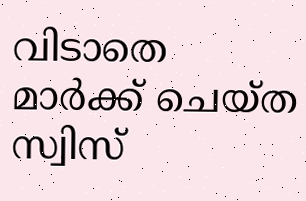വിടാതെ മാര്‍ക്ക് ചെയ്ത സ്വിസ്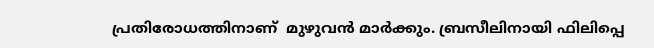പ്രതിരോധത്തിനാണ്  മുഴുവന്‍ മാര്‍ക്കും. ബ്രസീലിനായി ഫിലിപ്പെ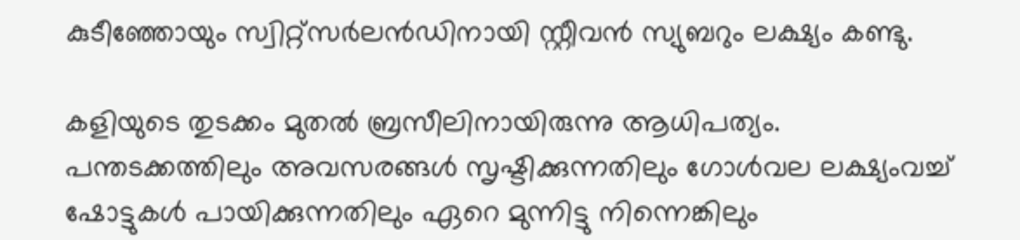കുടീഞ്ഞോയും സ്വിറ്റ്‌സര്‍ലന്‍ഡിനായി സ്റ്റീവന്‍ സ്യുബറും ലക്ഷ്യം കണ്ടു.

കളിയുടെ തുടക്കം മുതല്‍ ബ്രസീലിനായിരുന്നു ആധിപത്യം. പന്തടക്കത്തിലും അവസരങ്ങള്‍ സൃഷ്ടിക്കുന്നതിലും ഗോള്‍വല ലക്ഷ്യംവച്ച് ഷോട്ടുകള്‍ പായിക്കുന്നതിലും ഏറെ മുന്നിട്ടു നിന്നെങ്കിലും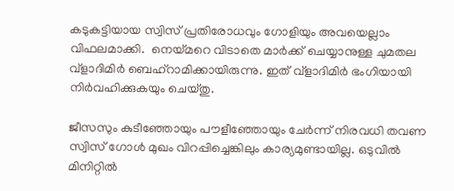കടുകട്ടിയായ സ്വിസ് പ്രതിരോധവും ഗോളിയും അവയെല്ലാം വിഫലമാക്കി.  നെയ്‌മറെ വിടാതെ മാര്‍ക്ക് ചെയ്യാനുള്ള ചുമതല വ്‌ളാദിമിര്‍ ബെഹ്‌റാമിക്കായിരുന്നു. ഇത് വ്‌ളാദിമിര്‍ ഭംഗിയായി നിര്‍വഹിക്കുകയും ചെയ്തു.

ജീസസും കുടീഞ്ഞോയും പൗളീഞ്ഞോയും ചേര്‍ന്ന് നിരവധി തവണ സ്വിസ് ഗോള്‍ മുഖം വിറപ്പിച്ചെങ്കിലും കാര്യമുണ്ടായില്ല. ഒടുവില്‍  മിനിറ്റില്‍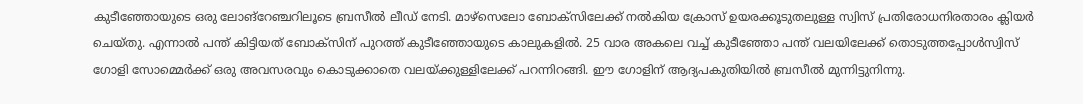കുടീഞ്ഞോയുടെ ഒരു ലോങ്‌റേഞ്ചറിലൂടെ ബ്രസീല്‍ ലീഡ് നേടി. മാഴ്‌സെലോ ബോക്‌സിലേക്ക് നല്‍കിയ ക്രോസ് ഉയരക്കൂടുതലുള്ള സ്വിസ് പ്രതിരോധനിരതാരം ക്ലിയര്‍ ചെയ്തു. എന്നാല്‍ പന്ത് കിട്ടിയത് ബോക്‌സിന് പുറത്ത് കുടീഞ്ഞോയുടെ കാലുകളില്‍. 25 വാര അകലെ വച്ച് കുടീഞ്ഞോ പന്ത് വലയിലേക്ക് തൊടുത്തപ്പോള്‍സ്വിസ് ഗോളി സോമ്മെര്‍ക്ക് ഒരു അവസരവും കൊടുക്കാതെ വലയ്‌ക്കുള്ളിലേക്ക് പറന്നിറങ്ങി. ഈ ഗോളിന് ആദ്യപകുതിയില്‍ ബ്രസീല്‍ മുന്നിട്ടുനിന്നു.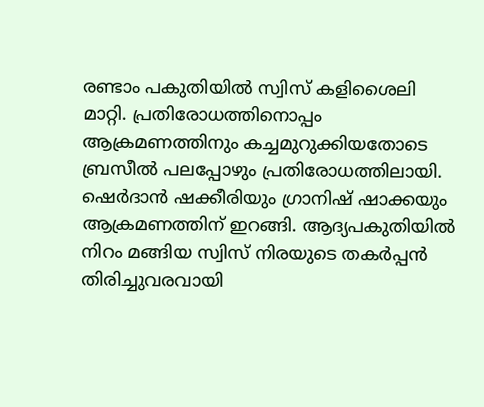രണ്ടാം പകുതിയില്‍ സ്വിസ് കളിശൈലി മാറ്റി. പ്രതിരോധത്തിനൊപ്പം ആക്രമണത്തിനും കച്ചമുറുക്കിയതോടെ ബ്രസീല്‍ പലപ്പോഴും പ്രതിരോധത്തിലായി. ഷെര്‍ദാന്‍ ഷക്കീരിയും ഗ്രാനിഷ് ഷാക്കയും ആക്രമണത്തിന് ഇറങ്ങി. ആദ്യപകുതിയില്‍ നിറം മങ്ങിയ സ്വിസ് നിരയുടെ തകര്‍പ്പന്‍ തിരിച്ചുവരവായി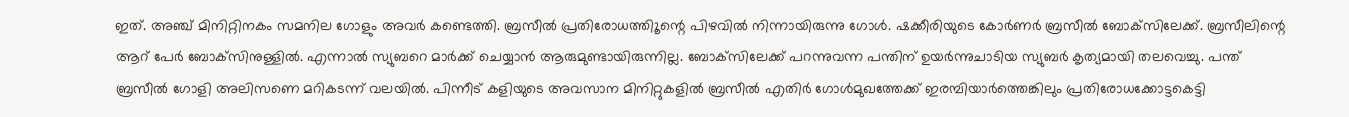ഇത്. അഞ്ച് മിനിറ്റിനകം സമനില ഗോളും അവര്‍ കണ്ടെത്തി. ബ്രസീല്‍ പ്രതിരോധത്തിൂന്റെ പിഴവില്‍ നിന്നായിരുന്നു ഗോള്‍. ഷക്കീരിയുടെ കോര്‍ണര്‍ ബ്രസീല്‍ ബോക്‌സിലേക്ക്. ബ്രസീലിന്റെ ആറ് പേര്‍ ബോക്‌സിനുള്ളില്‍. എന്നാല്‍ സ്യുബറെ മാര്‍ക്ക് ചെയ്യാന്‍ ആരുമുണ്ടായിരുന്നില്ല. ബോക്‌സിലേക്ക് പറന്നുവന്ന പന്തിന് ഉയര്‍ന്നുചാടിയ സ്യുബര്‍ കൃത്യമായി തലവെച്ചു. പന്ത് ബ്രസീല്‍ ഗോളി അലിസണെ മറികടന്ന് വലയില്‍. പിന്നീട് കളിയുടെ അവസാന മിനിറ്റുകളില്‍ ബ്രസീല്‍ എതിര്‍ ഗോള്‍മുഖത്തേക്ക് ഇരമ്പിയാര്‍ത്തെങ്കിലും പ്രതിരോധക്കോട്ടകെട്ടി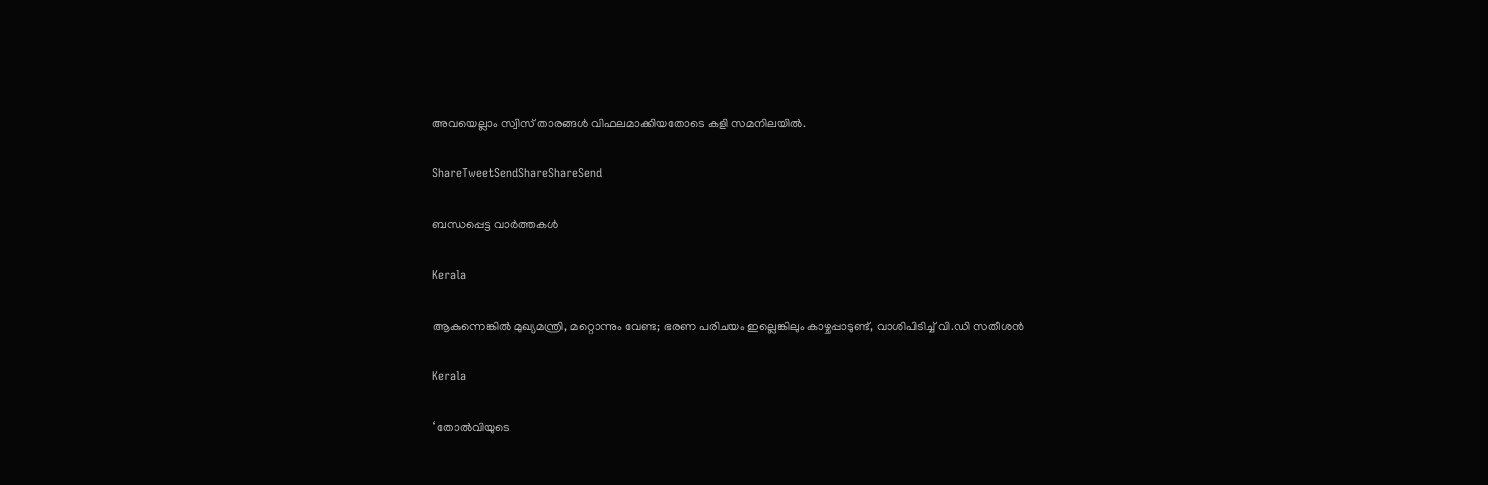അവയെല്ലാം സ്വിസ് താരങ്ങള്‍ വിഫലമാക്കിയതോടെ കളി സമനിലയില്‍.

ShareTweetSendShareShareSend

ബന്ധപ്പെട്ട വാര്‍ത്തകള്‍

Kerala

ആകുന്നെങ്കിൽ മുഖ്യമന്ത്രി, മറ്റൊന്നും വേണ്ട; ഭരണ പരിചയം ഇല്ലെങ്കിലും കാഴ്ചപ്പാടുണ്ട്, വാശിപിടിച്ച് വി.ഡി സതീശൻ

Kerala

‘ തോൽവിയുടെ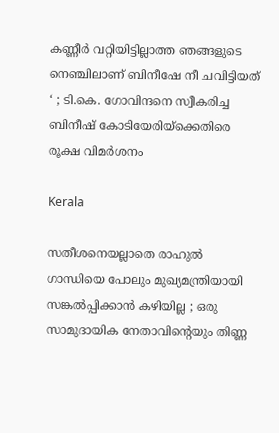കണ്ണീർ വറ്റിയിട്ടില്ലാത്ത ഞങ്ങളുടെ നെഞ്ചിലാണ് ബിനീഷേ നീ ചവിട്ടിയത് ‘ ; ടി.കെ. ഗോവിന്ദനെ സ്വീകരിച്ച ബിനീഷ് കോടിയേരിയ്‌ക്കെതിരെ രൂക്ഷ വിമർശനം

Kerala

സതീശനെയല്ലാതെ രാഹുൽ ഗാന്ധിയെ പോലും മുഖ്യമന്ത്രിയായി സങ്കൽപ്പിക്കാൻ കഴിയില്ല ; ഒരു സാമുദായിക നേതാവിന്റെയും തിണ്ണ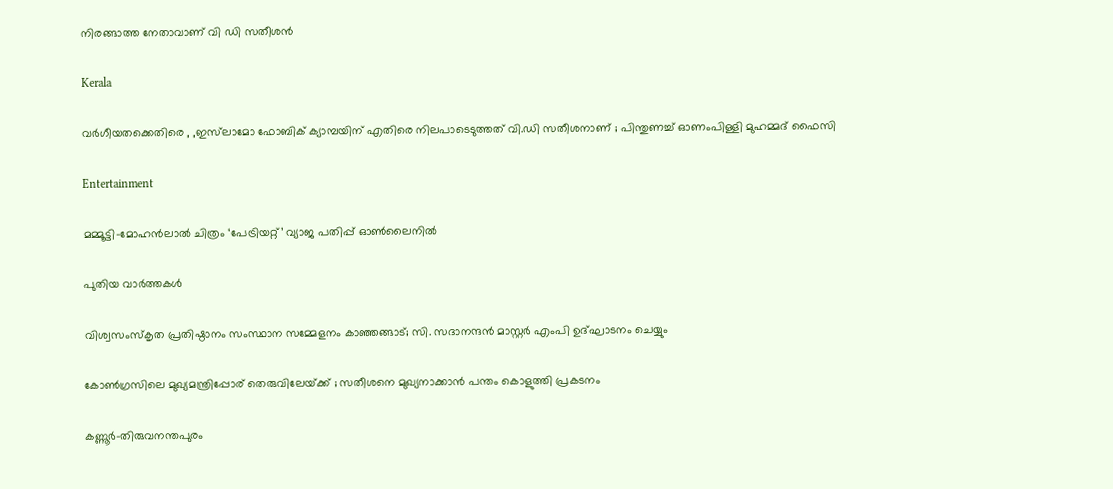നിരങ്ങാത്ത നേതാവാണ് വി ഡി സതീശൻ

Kerala

വർഗീയതക്കെതിരെ , ,ഇസ്‌ലാമോ ഫോബിക് ക്യാമ്പയിന് എതിരെ നിലപാടെടുത്തത് വി.ഡി സതീശനാണ് ; പിന്തുണച്ച് ഓണംപിള്ളി മുഹമ്മദ് ഫൈസി

Entertainment

മമ്മൂട്ടി–മോഹൻലാൽ ചിത്രം ‘പേട്രിയറ്റ്’ വ്യാജ പതിപ്പ് ഓൺലൈനിൽ

പുതിയ വാര്‍ത്തകള്‍

വിശ്വസംസ്‌കൃത പ്രതിഷ്ഠാനം സംസ്ഥാന സമ്മേളനം കാഞ്ഞങ്ങാട്; സി. സദാനന്ദന്‍ മാസ്റ്റര്‍ എംപി ഉദ്ഘാടനം ചെയ്യും

കോൺഗ്രസിലെ മുഖ്യമന്ത്രിപ്പോര് തെരുവിലേയ്‌ക്ക് ; സതീശനെ മുഖ്യനാക്കാൻ പന്തം കൊളുത്തി പ്രകടനം

കണ്ണൂര്‍-തിരുവനന്തപുരം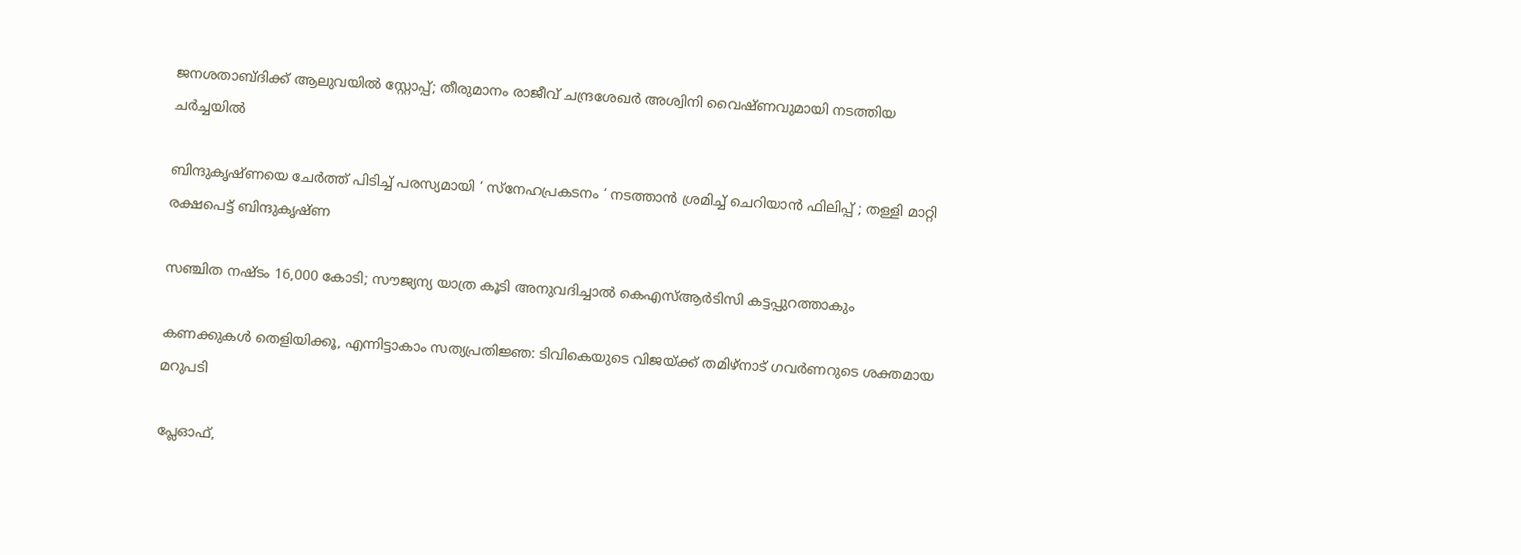ജനശതാബ്ദിക്ക് ആലുവയിൽ സ്റ്റോപ്പ്; തീരുമാനം രാജീവ് ചന്ദ്രശേഖര്‍ അശ്വിനി വൈഷ്ണവുമായി നടത്തിയ ചർച്ചയിൽ

ബിന്ദുകൃഷ്ണയെ ചേർത്ത് പിടിച്ച് പരസ്യമായി ‘ സ്നേഹപ്രകടനം ‘ നടത്താൻ ശ്രമിച്ച് ചെറിയാൻ ഫിലിപ്പ് ; തള്ളി മാറ്റി രക്ഷപെട്ട് ബിന്ദുകൃഷ്ണ

സഞ്ചിത നഷ്ടം 16,000 കോടി; സൗജ്യന്യ യാത്ര കൂടി അനുവദിച്ചാല്‍ കെഎസ്ആര്‍ടിസി കട്ടപ്പുറത്താകും

കണക്കുകൾ തെളിയിക്കൂ, എന്നിട്ടാകാം സത്യപ്രതിജ്ഞ: ടിവികെയുടെ വിജയ്‌ക്ക് തമിഴ്‌നാട് ഗവർണറുടെ ശക്തമായ മറുപടി

പ്ലേഓഫ്,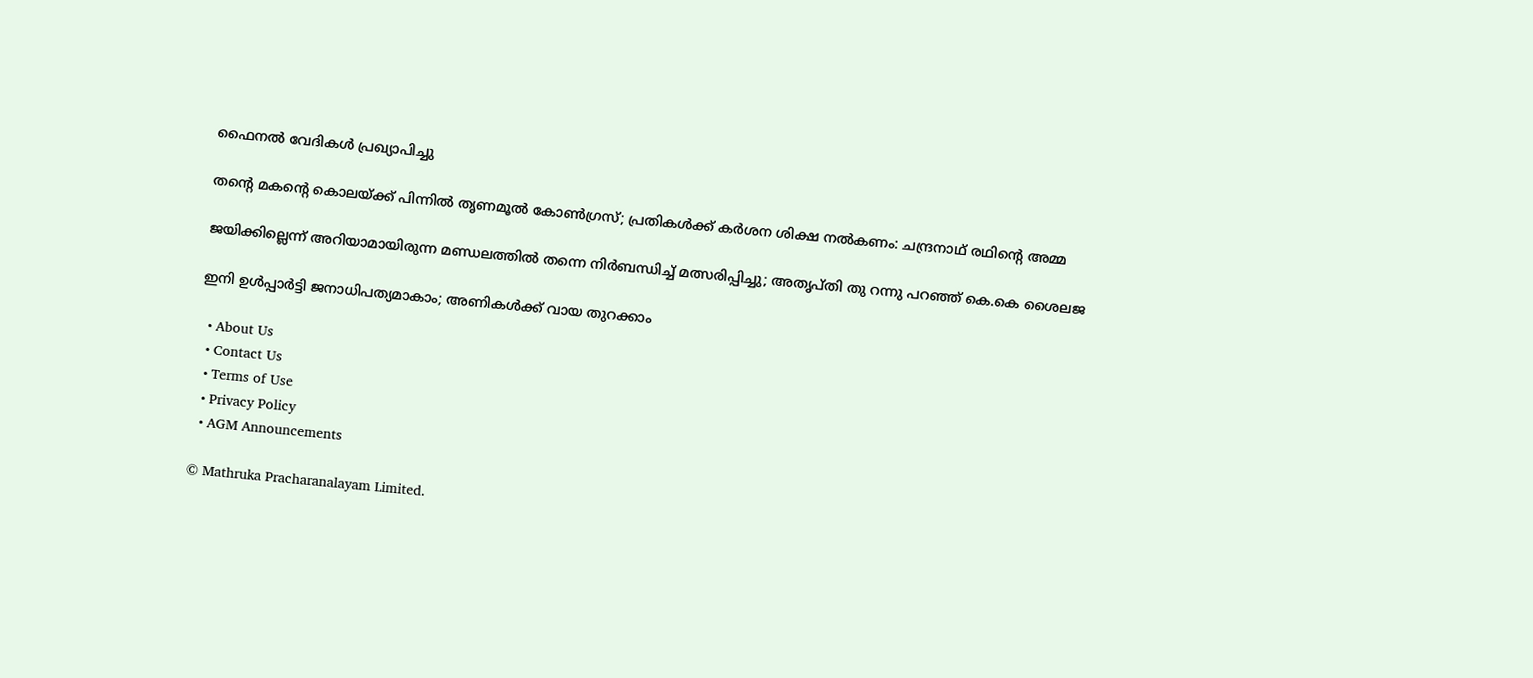ഫൈനല്‍ വേദികള്‍ പ്രഖ്യാപിച്ചു

തന്റെ മകന്റെ കൊലയ്‌ക്ക് പിന്നിൽ തൃണമൂൽ കോൺഗ്രസ്; പ്രതികൾക്ക് കർശന ശിക്ഷ നൽകണം: ചന്ദ്രനാഥ് രഥിന്റെ അമ്മ

ജയിക്കില്ലെന്ന് അറിയാമായിരുന്ന മണ്ഡലത്തിൽ തന്നെ നിർബന്ധിച്ച് മത്സരിപ്പിച്ചു; അതൃപ്തി തു റന്നു പറഞ്ഞ് കെ.കെ ശൈലജ

ഇനി ഉള്‍പ്പാര്‍ട്ടി ജനാധിപത്യമാകാം; അണികള്‍ക്ക് വായ തുറക്കാം

  • About Us
  • Contact Us
  • Terms of Use
  • Privacy Policy
  • AGM Announcements

© Mathruka Pracharanalayam Limited.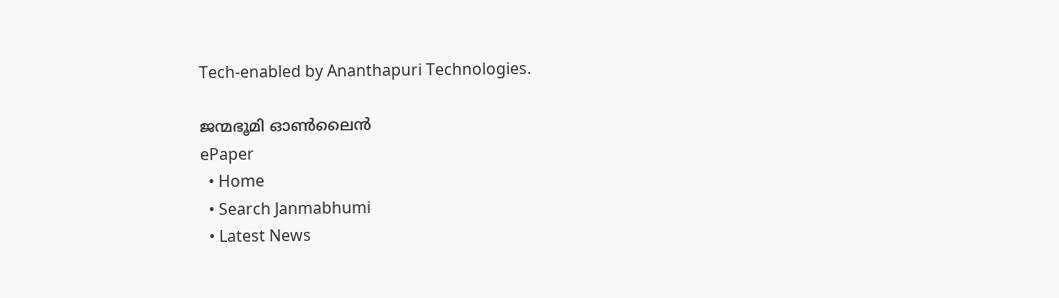Tech-enabled by Ananthapuri Technologies.

ജന്മഭൂമി ഓണ്‍ലൈന്‍
ePaper
  • Home
  • Search Janmabhumi
  • Latest News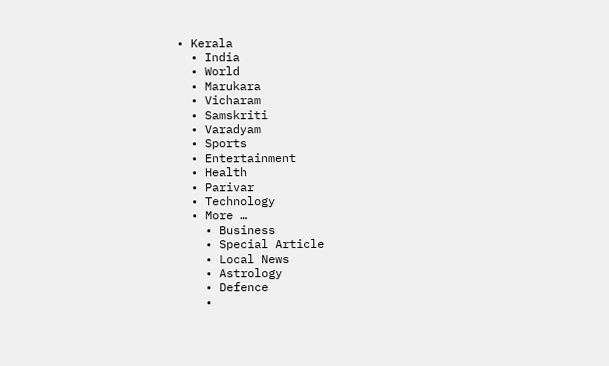• Kerala
  • India
  • World
  • Marukara
  • Vicharam
  • Samskriti
  • Varadyam
  • Sports
  • Entertainment
  • Health
  • Parivar
  • Technology
  • More …
    • Business
    • Special Article
    • Local News
    • Astrology
    • Defence
    •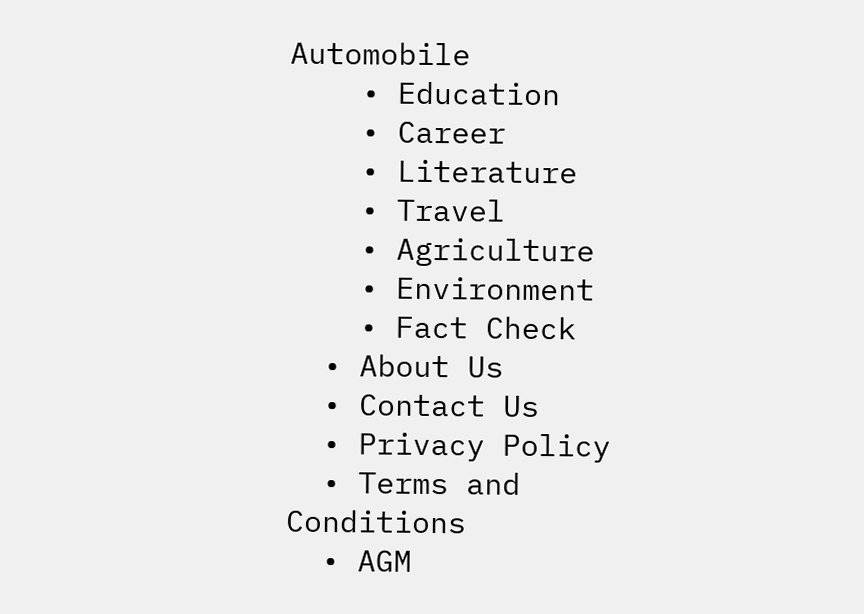Automobile
    • Education
    • Career
    • Literature
    • Travel
    • Agriculture
    • Environment
    • Fact Check
  • About Us
  • Contact Us
  • Privacy Policy
  • Terms and Conditions
  • AGM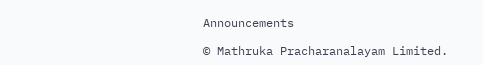Announcements

© Mathruka Pracharanalayam Limited.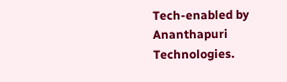Tech-enabled by Ananthapuri Technologies.